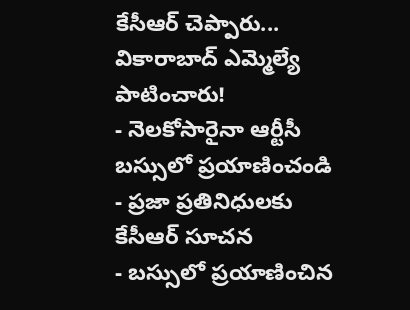కేసీఆర్ చెప్పారు... వికారాబాద్ ఎమ్మెల్యే పాటించారు!
- నెలకోసారైనా ఆర్టీసీ బస్సులో ప్రయాణించండి
- ప్రజా ప్రతినిధులకు కేసీఆర్ సూచన
- బస్సులో ప్రయాణించిన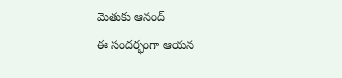మెతుకు ఆనంద్
ఈ సందర్భంగా ఆయన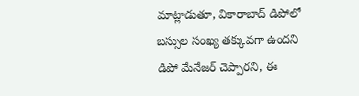మాట్లాడుతూ, వికారాబాద్ డిపోలో బస్సుల సంఖ్య తక్కువగా ఉందని డిపో మేనేజర్ చెప్పారని, ఈ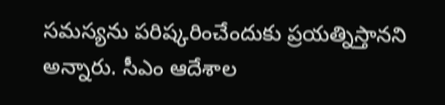సమస్యను పరిష్కరించేందుకు ప్రయత్నిస్తానని అన్నారు. సీఎం ఆదేశాల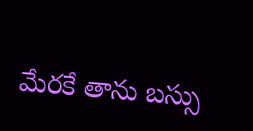మేరకే తాను బస్సు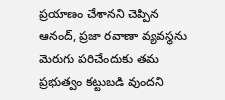ప్రయాణం చేశానని చెప్పిన ఆనంద్, ప్రజా రవాణా వ్యవస్థను మెరుగు పరిచేందుకు తమ ప్రభుత్వం కట్టుబడి వుందని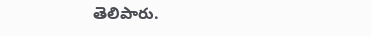తెలిపారు.